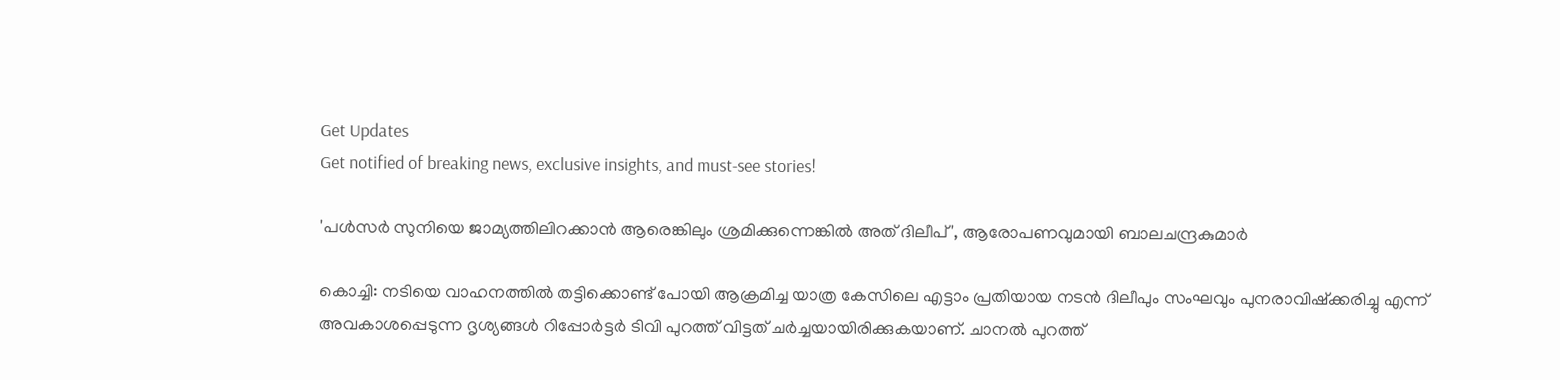Get Updates
Get notified of breaking news, exclusive insights, and must-see stories!

'പൾസർ സുനിയെ ജാമ്യത്തിലിറക്കാൻ ആരെങ്കിലും ശ്രമിക്കുന്നെങ്കിൽ അത് ദിലീപ്', ആരോപണവുമായി ബാലചന്ദ്രകുമാർ

കൊച്ചി: നടിയെ വാഹനത്തില്‍ തട്ടിക്കൊണ്ട് പോയി ആക്രമിച്ച യാത്ര കേസിലെ എട്ടാം പ്രതിയായ നടന്‍ ദിലീപും സംഘവും പുനരാവിഷ്‌ക്കരിച്ചു എന്ന് അവകാശപ്പെടുന്ന ദൃശ്യങ്ങള്‍ റിപ്പോര്‍ട്ടര്‍ ടിവി പുറത്ത് വിട്ടത് ചര്‍ച്ചയായിരിക്കുകയാണ്. ചാനല്‍ പുറത്ത്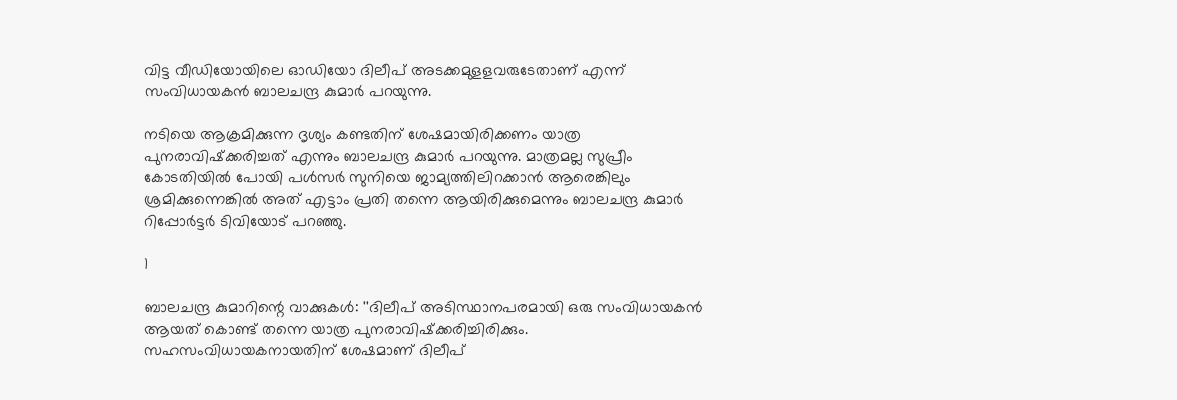വിട്ട വീഡിയോയിലെ ഓഡിയോ ദിലീപ് അടക്കമുളളവരുടേതാണ് എന്ന് സംവിധായകന്‍ ബാലചന്ദ്ര കുമാര്‍ പറയുന്നു.

നടിയെ ആക്രമിക്കുന്ന ദൃശ്യം കണ്ടതിന് ശേഷമായിരിക്കണം യാത്ര പുനരാവിഷ്‌ക്കരിച്ചത് എന്നും ബാലചന്ദ്ര കുമാർ പറയുന്നു. മാത്രമല്ല സുപ്രീം കോടതിയിൽ പോയി പൾസർ സുനിയെ ജാമ്യത്തിലിറക്കാൻ ആരെങ്കിലും ശ്രമിക്കുന്നെങ്കിൽ അത് എട്ടാം പ്രതി തന്നെ ആയിരിക്കുമെന്നും ബാലചന്ദ്ര കുമാർ റിപ്പോർട്ടർ ടിവിയോട് പറഞ്ഞു.

1

ബാലചന്ദ്ര കുമാറിന്റെ വാക്കുകള്‍: ''ദിലീപ് അടിസ്ഥാനപരമായി ഒരു സംവിധായകന്‍ ആയത് കൊണ്ട് തന്നെ യാത്ര പുനരാവിഷ്‌ക്കരിച്ചിരിക്കും. സഹസംവിധായകനായതിന് ശേഷമാണ് ദിലീപ്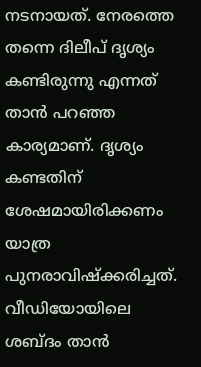നടനായത്. നേരത്തെ തന്നെ ദിലീപ് ദൃശ്യം കണ്ടിരുന്നു എന്നത് താന്‍ പറഞ്ഞ കാര്യമാണ്. ദൃശ്യം കണ്ടതിന് ശേഷമായിരിക്കണം യാത്ര പുനരാവിഷ്‌ക്കരിച്ചത്. വീഡിയോയിലെ ശബ്ദം താന്‍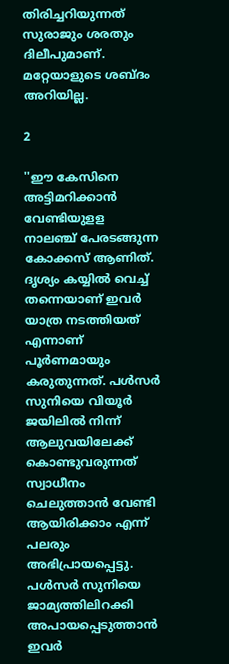തിരിച്ചറിയുന്നത് സുരാജും ശരതും ദിലീപുമാണ്. മറ്റേയാളുടെ ശബ്ദം അറിയില്ല.

2

''ഈ കേസിനെ അട്ടിമറിക്കാന്‍ വേണ്ടിയുളള നാലഞ്ച് പേരടങ്ങുന്ന കോക്കസ് ആണിത്. ദൃശ്യം കയ്യില്‍ വെച്ച് തന്നെയാണ് ഇവര്‍ യാത്ര നടത്തിയത് എന്നാണ് പൂര്‍ണമായും കരുതുന്നത്. പള്‍സര്‍ സുനിയെ വിയൂര്‍ ജയിലില്‍ നിന്ന് ആലുവയിലേക്ക് കൊണ്ടുവരുന്നത് സ്വാധീനം ചെലുത്താന്‍ വേണ്ടി ആയിരിക്കാം എന്ന് പലരും അഭിപ്രായപ്പെട്ടു. പള്‍സര്‍ സുനിയെ ജാമ്യത്തിലിറക്കി അപായപ്പെടുത്താന്‍ ഇവര്‍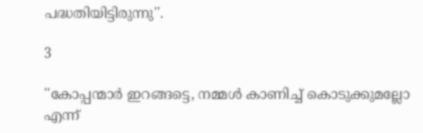പദ്ധതിയിട്ടിരുന്നു''.

3

''കോപ്പന്മാര്‍ ഇറങ്ങട്ടെ, നമ്മള്‍ കാണിച്ച് കൊടുക്കുമല്ലോ എന്ന്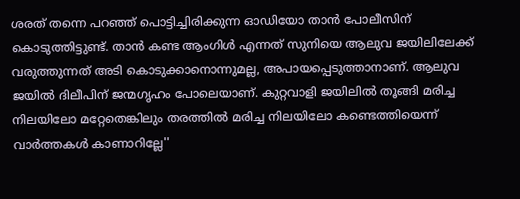ശരത് തന്നെ പറഞ്ഞ് പൊട്ടിച്ചിരിക്കുന്ന ഓഡിയോ താന്‍ പോലീസിന് കൊടുത്തിട്ടുണ്ട്. താന്‍ കണ്ട ആംഗിള്‍ എന്നത് സുനിയെ ആലുവ ജയിലിലേക്ക് വരുത്തുന്നത് അടി കൊടുക്കാനൊന്നുമല്ല, അപായപ്പെടുത്താനാണ്. ആലുവ ജയില്‍ ദിലീപിന് ജന്മഗൃഹം പോലെയാണ്. കുറ്റവാളി ജയിലില്‍ തൂങ്ങി മരിച്ച നിലയിലോ മറ്റേതെങ്കിലും തരത്തില്‍ മരിച്ച നിലയിലോ കണ്ടെത്തിയെന്ന് വാര്‍ത്തകള്‍ കാണാറില്ലേ''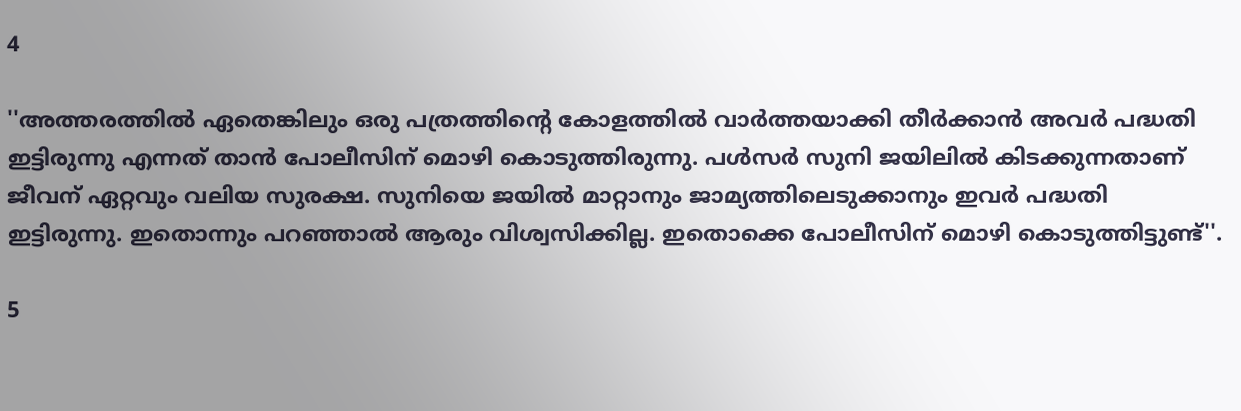4

''അത്തരത്തില്‍ ഏതെങ്കിലും ഒരു പത്രത്തിന്റെ കോളത്തില്‍ വാര്‍ത്തയാക്കി തീര്‍ക്കാന്‍ അവര്‍ പദ്ധതി ഇട്ടിരുന്നു എന്നത് താന്‍ പോലീസിന് മൊഴി കൊടുത്തിരുന്നു. പള്‍സര്‍ സുനി ജയിലില്‍ കിടക്കുന്നതാണ് ജീവന് ഏറ്റവും വലിയ സുരക്ഷ. സുനിയെ ജയില്‍ മാറ്റാനും ജാമ്യത്തിലെടുക്കാനും ഇവര്‍ പദ്ധതി ഇട്ടിരുന്നു. ഇതൊന്നും പറഞ്ഞാല്‍ ആരും വിശ്വസിക്കില്ല. ഇതൊക്കെ പോലീസിന് മൊഴി കൊടുത്തിട്ടുണ്ട്''.

5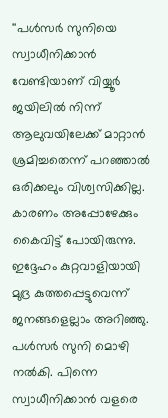''പള്‍സര്‍ സുനിയെ സ്വാധീനിക്കാന്‍ വേണ്ടിയാണ് വിയ്യൂര്‍ ജയിലില്‍ നിന്ന് ആലുവയിലേക്ക് മാറ്റാന്‍ ശ്രമിച്ചതെന്ന് പറഞ്ഞാല്‍ ഒരിക്കലും വിശ്വസിക്കില്ല. കാരണം അപ്പോഴേക്കും കൈവിട്ട് പോയിരുന്നു. ഇദ്ദേഹം കുറ്റവാളിയായി മുദ്ര കുത്തപ്പെട്ടുവെന്ന് ജനങ്ങളെല്ലാം അറിഞ്ഞു. പള്‍സര്‍ സുനി മൊഴി നല്‍കി. പിന്നെ സ്വാധീനിക്കാന്‍ വളരെ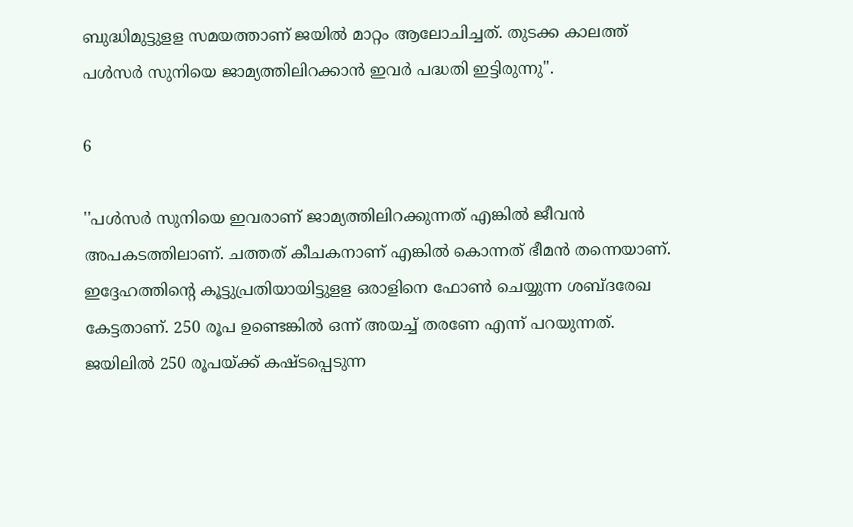ബുദ്ധിമുട്ടുളള സമയത്താണ് ജയില്‍ മാറ്റം ആലോചിച്ചത്. തുടക്ക കാലത്ത് പള്‍സര്‍ സുനിയെ ജാമ്യത്തിലിറക്കാന്‍ ഇവര്‍ പദ്ധതി ഇട്ടിരുന്നു''.

6

''പള്‍സര്‍ സുനിയെ ഇവരാണ് ജാമ്യത്തിലിറക്കുന്നത് എങ്കില്‍ ജീവന്‍ അപകടത്തിലാണ്. ചത്തത് കീചകനാണ് എങ്കില്‍ കൊന്നത് ഭീമന്‍ തന്നെയാണ്. ഇദ്ദേഹത്തിന്റെ കൂട്ടുപ്രതിയായിട്ടുളള ഒരാളിനെ ഫോണ്‍ ചെയ്യുന്ന ശബ്ദരേഖ കേട്ടതാണ്. 250 രൂപ ഉണ്ടെങ്കില്‍ ഒന്ന് അയച്ച് തരണേ എന്ന് പറയുന്നത്. ജയിലില്‍ 250 രൂപയ്ക്ക് കഷ്ടപ്പെടുന്ന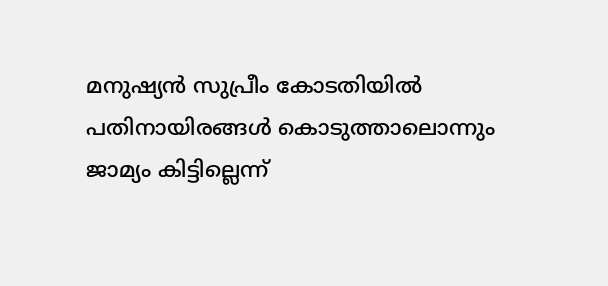മനുഷ്യന്‍ സുപ്രീം കോടതിയില്‍ പതിനായിരങ്ങള്‍ കൊടുത്താലൊന്നും ജാമ്യം കിട്ടില്ലെന്ന്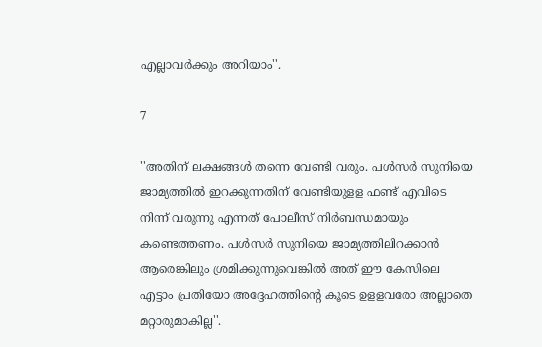എല്ലാവര്‍ക്കും അറിയാം''.

7

''അതിന് ലക്ഷങ്ങള്‍ തന്നെ വേണ്ടി വരും. പള്‍സര്‍ സുനിയെ ജാമ്യത്തില്‍ ഇറക്കുന്നതിന് വേണ്ടിയുളള ഫണ്ട് എവിടെ നിന്ന് വരുന്നു എന്നത് പോലീസ് നിര്‍ബന്ധമായും കണ്ടെത്തണം. പള്‍സര്‍ സുനിയെ ജാമ്യത്തിലിറക്കാന്‍ ആരെങ്കിലും ശ്രമിക്കുന്നുവെങ്കില്‍ അത് ഈ കേസിലെ എട്ടാം പ്രതിയോ അദ്ദേഹത്തിന്റെ കൂടെ ഉളളവരോ അല്ലാതെ മറ്റാരുമാകില്ല''.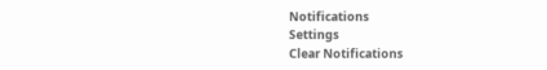Notifications
Settings
Clear Notifications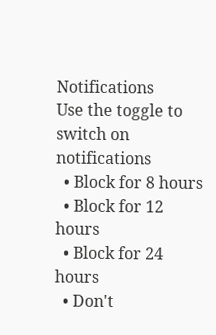Notifications
Use the toggle to switch on notifications
  • Block for 8 hours
  • Block for 12 hours
  • Block for 24 hours
  • Don't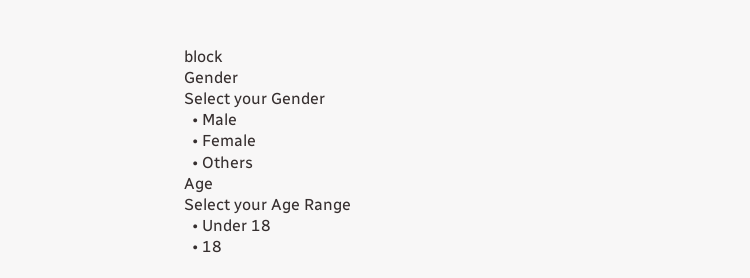block
Gender
Select your Gender
  • Male
  • Female
  • Others
Age
Select your Age Range
  • Under 18
  • 18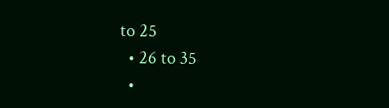to 25
  • 26 to 35
  •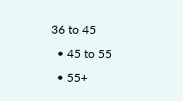36 to 45
  • 45 to 55
  • 55+